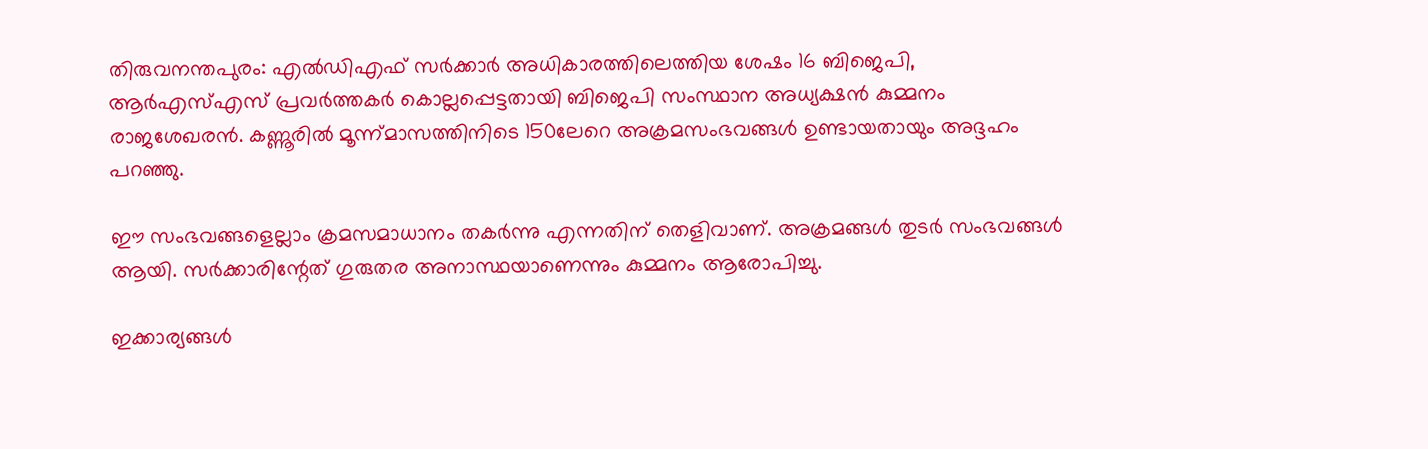തിരുവനന്തപുരം: എല്‍ഡിഎഫ് സര്‍ക്കാര്‍ അധികാരത്തിലെത്തിയ ശേഷം 16 ബിജെപി, ആര്‍എസ്എസ് പ്രവര്‍ത്തകര്‍ കൊല്ലപ്പെട്ടതായി ബിജെപി സംസ്ഥാന അധ്യക്ഷന്‍ കുമ്മനം രാജശേഖരന്‍. കണ്ണൂരില്‍ മൂന്ന്മാസത്തിനിടെ 150ലേറെ അക്രമസംഭവങ്ങള്‍ ഉണ്ടായതായും അദ്ദഹം പറഞ്ഞു.

ഈ സംഭവങ്ങളെല്ലാം ക്രമസമാധാനം തകർന്നു എന്നതിന് തെളിവാണ്. അക്രമങ്ങൾ തുടർ സംഭവങ്ങൾ ആയി. സർക്കാരിന്റേത് ഗുരുതര അനാസ്ഥയാണെന്നും കുമ്മനം ആരോപിച്ചു.

ഇക്കാര്യങ്ങള്‍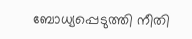ബോധ്യപ്പെടുത്തി നീതി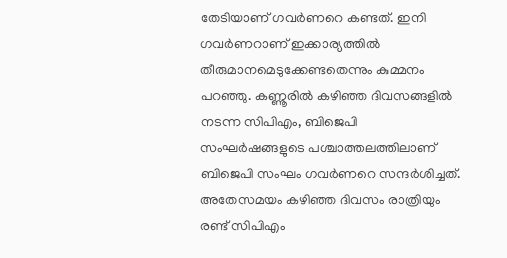തേടിയാണ് ഗവര്‍ണറെ കണ്ടത്. ഇനി ഗവർണറാണ് ഇക്കാര്യത്തിൽ തീരുമാനമെടുക്കേണ്ടതെന്നും കുമ്മനം പറഞ്ഞു. കണ്ണൂരില്‍ കഴിഞ്ഞ ദിവസങ്ങളില്‍ നടന്ന സിപിഎം, ബിജെപി സംഘര്‍ഷങ്ങളുടെ പശ്ചാത്തലത്തിലാണ് ബിജെപി സംഘം ഗവര്‍ണറെ സന്ദര്‍ശിച്ചത്. അതേസമയം കഴിഞ്ഞ ദിവസം രാത്രിയും രണ്ട് സിപിഎം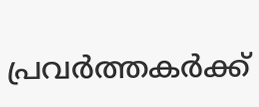പ്രവര്‍ത്തകര്‍ക്ക്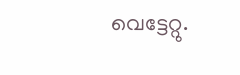വെട്ടേറ്റു.